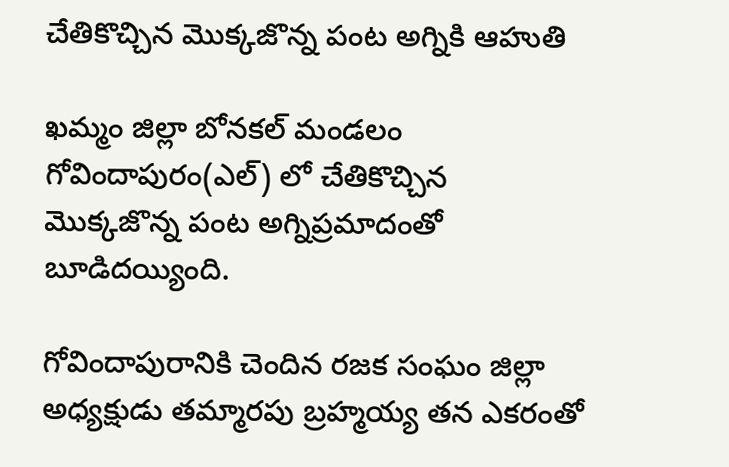చేతికొచ్చిన మొక్కజొన్న పంట అగ్నికి ఆహుతి

ఖమ్మం జిల్లా బోనకల్ మండలం గోవిందాపురం(ఎల్) లో చేతికొచ్చిన మొక్కజొన్న పంట అగ్నిప్రమాదంతో బూడిదయ్యింది.

గోవిందాపురానికి చెందిన రజక సంఘం జిల్లా అధ్యక్షుడు తమ్మారపు బ్రహ్మయ్య తన ఎకరంతో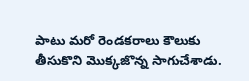పాటు మరో రెండకరాలు కౌలుకు తీసుకొని మొక్కజొన్న సాగుచేశాడు.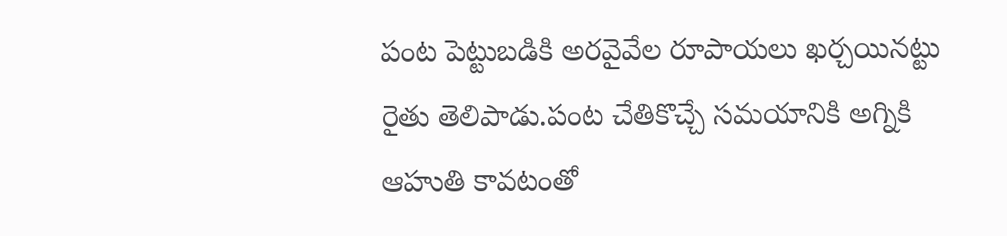పంట పెట్టుబడికి అరవైవేల రూపాయలు ఖర్చయినట్టు రైతు తెలిపాడు.పంట చేతికొచ్చే సమయానికి అగ్నికి ఆహుతి కావటంతో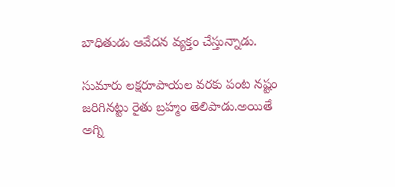బాధితుడు ఆవేదన వ్యక్తం చేస్తున్నాడు.

సుమారు లక్షరూపాయల వరకు పంట నష్టం జరిగినట్టు రైతు బ్రహ్మం తెలిపాడు.అయితే అగ్ని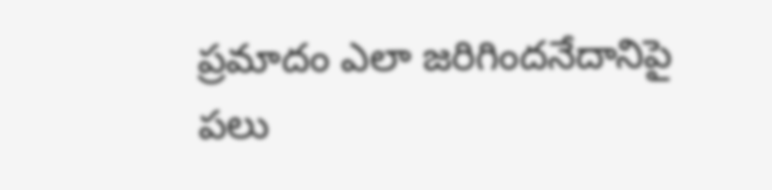ప్రమాదం ఎలా జరిగిందనేదానిపై పలు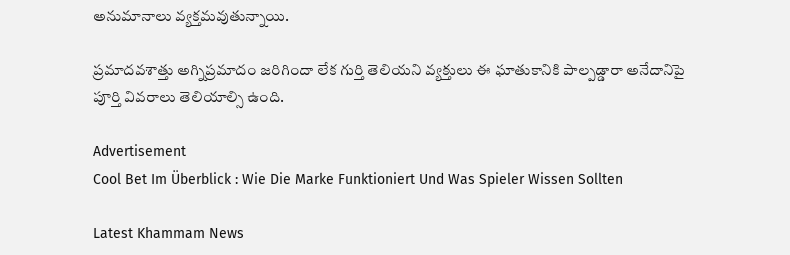అనుమానాలు వ్యక్తమవుతున్నాయి.

ప్రమాదవశాత్తు అగ్నిప్రమాదం జరిగిందా లేక గుర్తి తెలియని వ్యక్తులు ఈ ఘాతుకానికి పాల్పడ్డారా అనేదానిపై పూర్తి వివరాలు తెలియాల్సి ఉంది.

Advertisement
Cool Bet Im Überblick : Wie Die Marke Funktioniert Und Was Spieler Wissen Sollten

Latest Khammam News